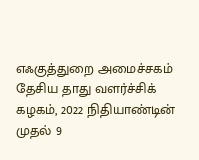எஃகுத்துறை அமைச்சகம்
தேசிய தாது வளர்ச்சிக் கழகம், 2022 நிதியாண்டின் முதல் 9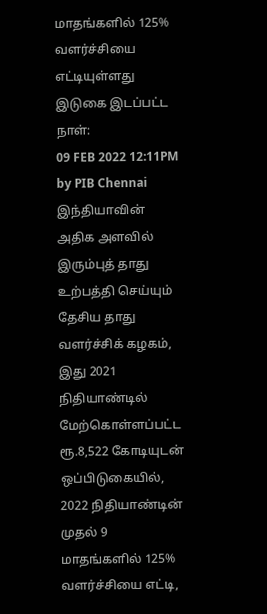மாதங்களில் 125% வளர்ச்சியை எட்டியுள்ளது
இடுகை இடப்பட்ட நாள்:
09 FEB 2022 12:11PM by PIB Chennai
இந்தியாவின் அதிக அளவில் இரும்புத் தாது உற்பத்தி செய்யும் தேசிய தாது வளர்ச்சிக் கழகம், இது 2021 நிதியாண்டில் மேற்கொள்ளப்பட்ட ரூ.8,522 கோடியுடன் ஒப்பிடுகையில், 2022 நிதியாண்டின் முதல் 9 மாதங்களில் 125% வளர்ச்சியை எட்டி,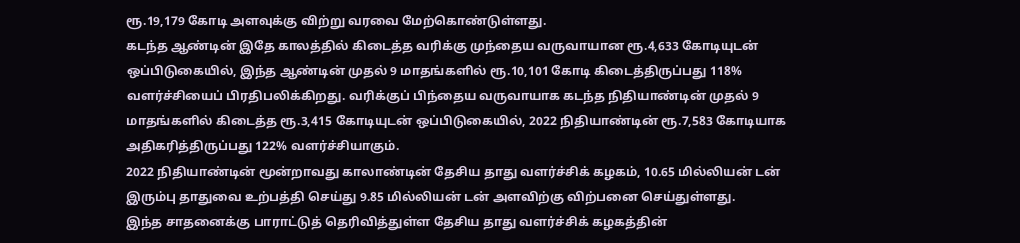ரூ.19,179 கோடி அளவுக்கு விற்று வரவை மேற்கொண்டுள்ளது.
கடந்த ஆண்டின் இதே காலத்தில் கிடைத்த வரிக்கு முந்தைய வருவாயான ரூ.4,633 கோடியுடன் ஒப்பிடுகையில், இந்த ஆண்டின் முதல் 9 மாதங்களில் ரூ.10,101 கோடி கிடைத்திருப்பது 118% வளர்ச்சியைப் பிரதிபலிக்கிறது. வரிக்குப் பிந்தைய வருவாயாக கடந்த நிதியாண்டின் முதல் 9 மாதங்களில் கிடைத்த ரூ.3,415 கோடியுடன் ஒப்பிடுகையில், 2022 நிதியாண்டின் ரூ.7,583 கோடியாக அதிகரித்திருப்பது 122% வளர்ச்சியாகும்.
2022 நிதியாண்டின் மூன்றாவது காலாண்டின் தேசிய தாது வளர்ச்சிக் கழகம், 10.65 மில்லியன் டன் இரும்பு தாதுவை உற்பத்தி செய்து 9.85 மில்லியன் டன் அளவிற்கு விற்பனை செய்துள்ளது.
இந்த சாதனைக்கு பாராட்டுத் தெரிவித்துள்ள தேசிய தாது வளர்ச்சிக் கழகத்தின்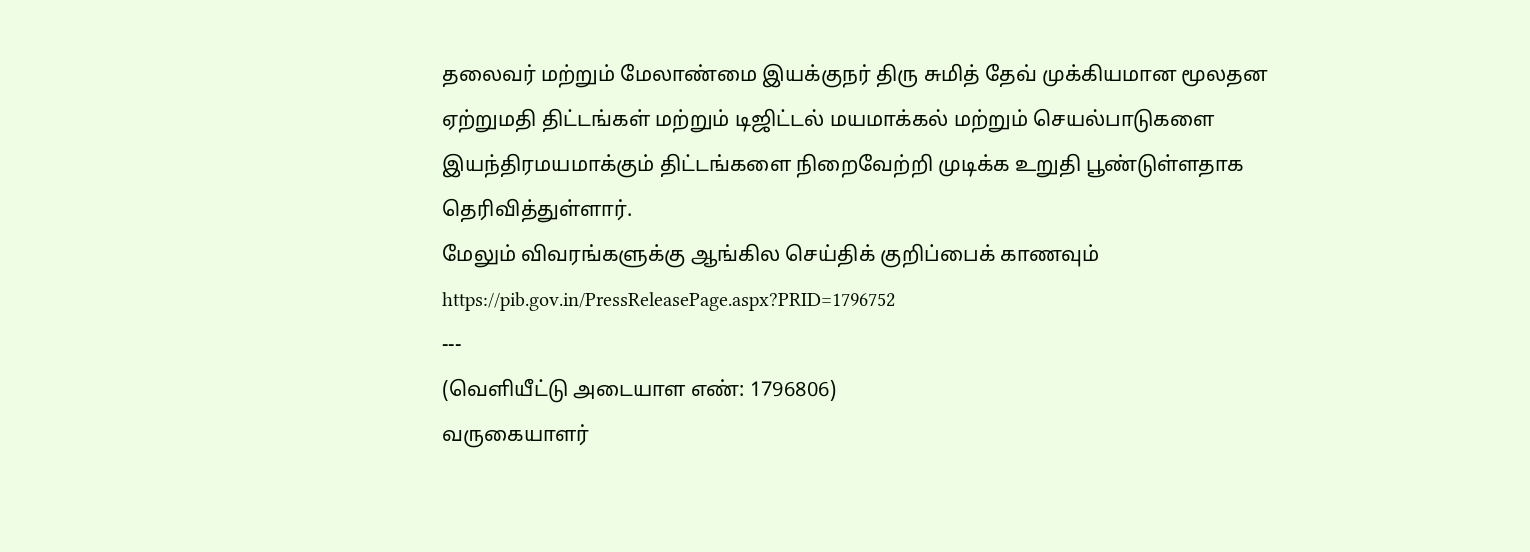தலைவர் மற்றும் மேலாண்மை இயக்குநர் திரு சுமித் தேவ் முக்கியமான மூலதன ஏற்றுமதி திட்டங்கள் மற்றும் டிஜிட்டல் மயமாக்கல் மற்றும் செயல்பாடுகளை இயந்திரமயமாக்கும் திட்டங்களை நிறைவேற்றி முடிக்க உறுதி பூண்டுள்ளதாக தெரிவித்துள்ளார்.
மேலும் விவரங்களுக்கு ஆங்கில செய்திக் குறிப்பைக் காணவும் https://pib.gov.in/PressReleasePage.aspx?PRID=1796752
---
(வெளியீட்டு அடையாள எண்: 1796806)
வருகையாளர்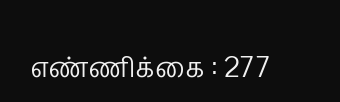எண்ணிக்கை : 277